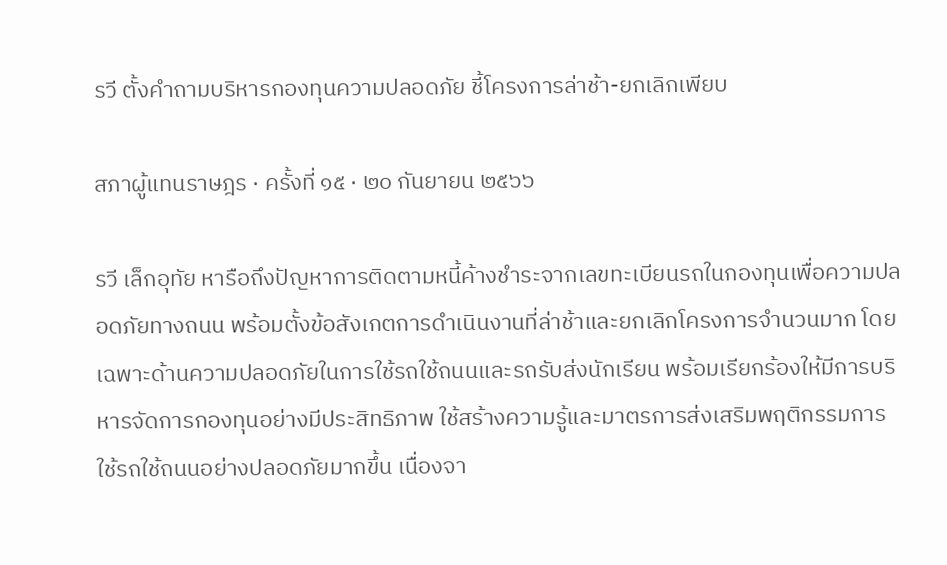รวี ตั้งคำถามบริหารกองทุนความปลอดภัย ชี้โครงการล่าช้า-ยกเลิกเพียบ

สภาผู้แทนราษฎร · ครั้งที่ ๑๕ · ๒๐ กันยายน ๒๕๖๖

รวี เล็กอุทัย หารือถึงปัญหาการติดตามหนี้ค้างชำระจากเลขทะเบียนรถในกองทุนเพื่อความปลอดภัยทางถนน พร้อมตั้งข้อสังเกตการดำเนินงานที่ล่าช้าและยกเลิกโครงการจำนวนมาก โดยเฉพาะด้านความปลอดภัยในการใช้รถใช้ถนนและรถรับส่งนักเรียน พร้อมเรียกร้องให้มีการบริหารจัดการกองทุนอย่างมีประสิทธิภาพ ใช้สร้างความรู้และมาตรการส่งเสริมพฤติกรรมการใช้รถใช้ถนนอย่างปลอดภัยมากขึ้น เนื่องจา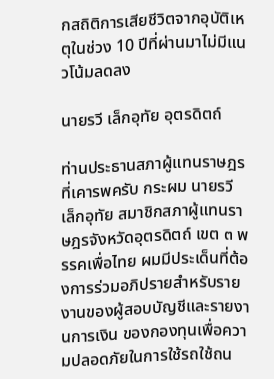กสถิติการเสียชีวิตจากอุบัติเหตุในช่วง 10 ปีที่ผ่านมาไม่มีแนวโน้มลดลง

นายรวี เล็กอุทัย อุตรดิตถ์

ท่านประธานสภาผู้แทนราษฎรที่เคารพครับ กระผม นายรวี เล็กอุทัย สมาชิกสภาผู้แทนราษฎรจังหวัดอุตรดิตถ์ เขต ๓ พรรคเพื่อไทย ผมมีประเด็นที่ต้องการร่วมอภิปรายสำหรับรายงานของผู้สอบบัญชีและรายงานการเงิน ของกองทุนเพื่อความปลอดภัยในการใช้รถใช้ถน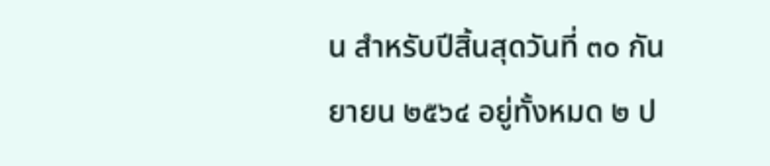น สำหรับปีสิ้นสุดวันที่ ๓๐ กันยายน ๒๕๖๔ อยู่ทั้งหมด ๒ ป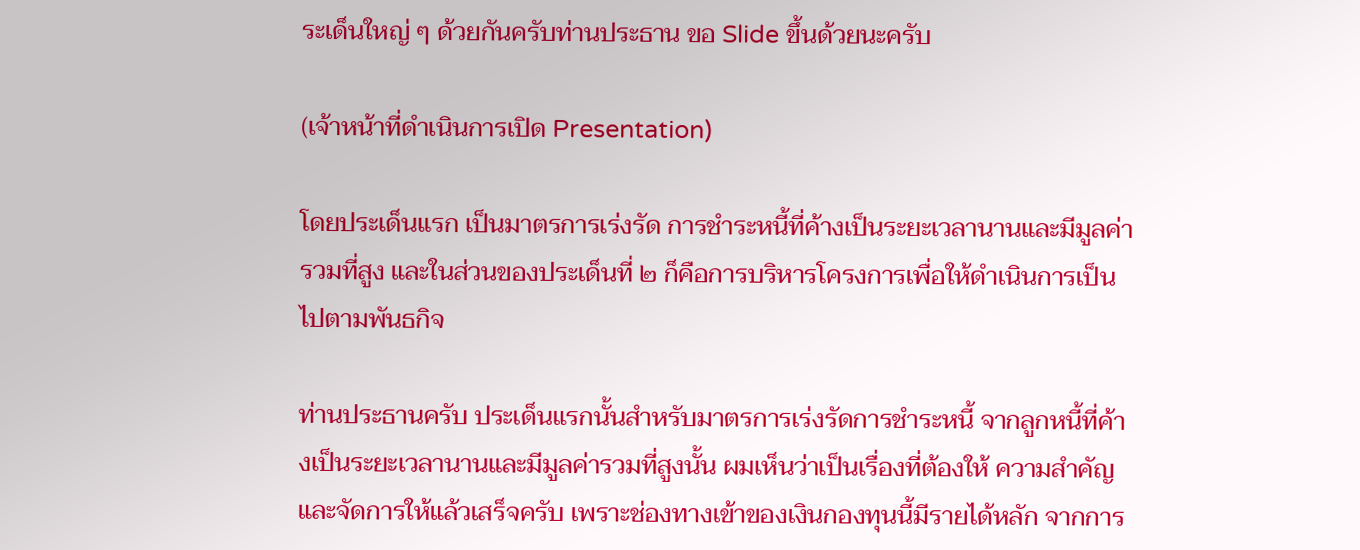ระเด็นใหญ่ ๆ ด้วยกันครับท่านประธาน ขอ Slide ขึ้นด้วยนะครับ

(เจ้าหน้าที่ดำเนินการเปิด Presentation)

โดยประเด็นแรก เป็นมาตรการเร่งรัด การชำระหนี้ที่ค้างเป็นระยะเวลานานและมีมูลค่ารวมที่สูง และในส่วนของประเด็นที่ ๒ ก็คือการบริหารโครงการเพื่อให้ดำเนินการเป็นไปตามพันธกิจ

ท่านประธานครับ ประเด็นแรกนั้นสำหรับมาตรการเร่งรัดการชำระหนี้ จากลูกหนี้ที่ค้างเป็นระยะเวลานานและมีมูลค่ารวมที่สูงนั้น ผมเห็นว่าเป็นเรื่องที่ต้องให้ ความสำคัญและจัดการให้แล้วเสร็จครับ เพราะช่องทางเข้าของเงินกองทุนนี้มีรายได้หลัก จากการ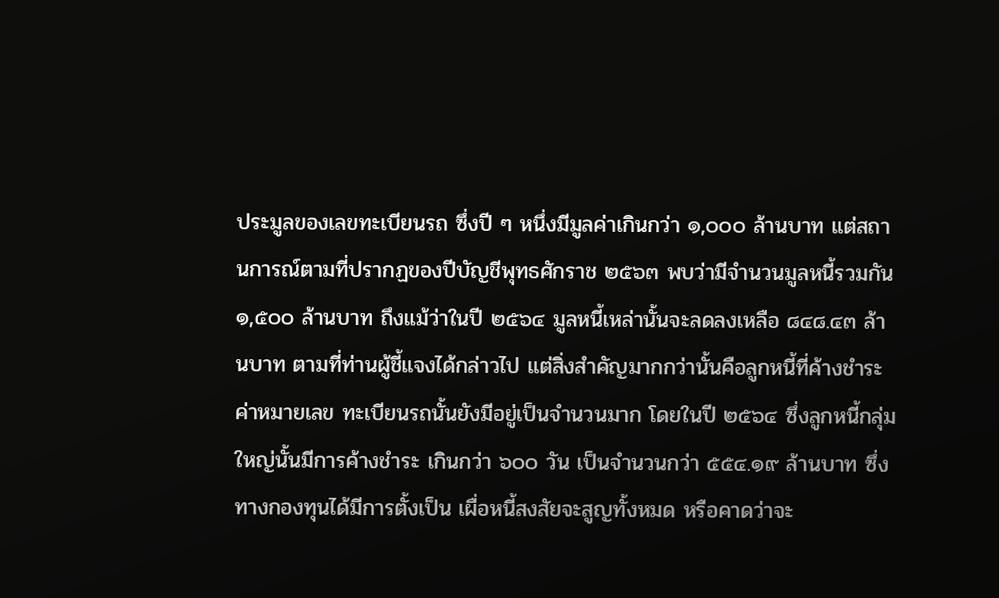ประมูลของเลขทะเบียนรถ ซึ่งปี ๆ หนึ่งมีมูลค่าเกินกว่า ๑,๐๐๐ ล้านบาท แต่สถานการณ์ตามที่ปรากฏของปีบัญชีพุทธศักราช ๒๕๖๓ พบว่ามีจำนวนมูลหนี้รวมกัน ๑,๕๐๐ ล้านบาท ถึงแม้ว่าในปี ๒๕๖๔ มูลหนี้เหล่านั้นจะลดลงเหลือ ๘๔๘.๔๓ ล้านบาท ตามที่ท่านผู้ชี้แจงได้กล่าวไป แต่สิ่งสำคัญมากกว่านั้นคือลูกหนี้ที่ค้างชำระค่าหมายเลข ทะเบียนรถนั้นยังมีอยู่เป็นจำนวนมาก โดยในปี ๒๕๖๔ ซึ่งลูกหนี้กลุ่มใหญ่นั้นมีการค้างชำระ เกินกว่า ๖๐๐ วัน เป็นจำนวนกว่า ๕๕๔.๑๙ ล้านบาท ซึ่งทางกองทุนได้มีการตั้งเป็น เผื่อหนี้สงสัยจะสูญทั้งหมด หรือคาดว่าจะ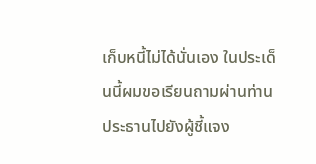เก็บหนี้ไม่ได้นั่นเอง ในประเด็นนี้ผมขอเรียนถามผ่านท่านประธานไปยังผู้ชี้แจง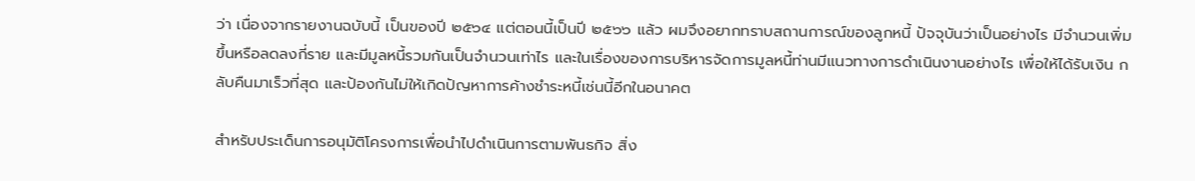ว่า เนื่องจากรายงานฉบับนี้ เป็นของปี ๒๕๖๔ แต่ตอนนี้เป็นปี ๒๕๖๖ แล้ว ผมจึงอยากทราบสถานการณ์ของลูกหนี้ ปัจจุบันว่าเป็นอย่างไร มีจำนวนเพิ่มขึ้นหรือลดลงกี่ราย และมีมูลหนี้รวมกันเป็นจำนวนเท่าไร และในเรื่องของการบริหารจัดการมูลหนี้ท่านมีแนวทางการดำเนินงานอย่างไร เพื่อให้ได้รับเงิน กลับคืนมาเร็วที่สุด และป้องกันไม่ให้เกิดปัญหาการค้างชำระหนี้เช่นนี้อีกในอนาคต

สำหรับประเด็นการอนุมัติโครงการเพื่อนำไปดำเนินการตามพันธกิจ สิ่ง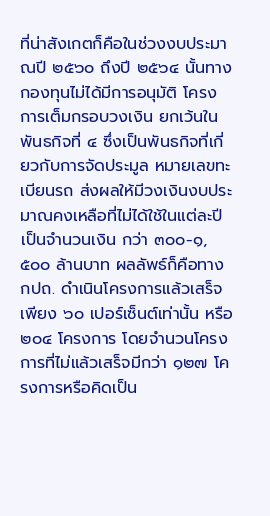ที่น่าสังเกตก็คือในช่วงงบประมาณปี ๒๕๖๐ ถึงปี ๒๕๖๔ นั้นทางกองทุนไม่ได้มีการอนุมัติ โครงการเต็มกรอบวงเงิน ยกเว้นในพันธกิจที่ ๔ ซึ่งเป็นพันธกิจที่เกี่ยวกับการจัดประมูล หมายเลขทะเบียนรถ ส่งผลให้มีวงเงินงบประมาณคงเหลือที่ไม่ได้ใช้ในแต่ละปีเป็นจำนวนเงิน กว่า ๓๐๐-๑,๕๐๐ ล้านบาท ผลลัพธ์ก็คือทาง กปถ. ดำเนินโครงการแล้วเสร็จเพียง ๖๐ เปอร์เซ็นต์เท่านั้น หรือ ๒๐๔ โครงการ โดยจำนวนโครงการที่ไม่แล้วเสร็จมีกว่า ๑๒๗ โครงการหรือคิดเป็น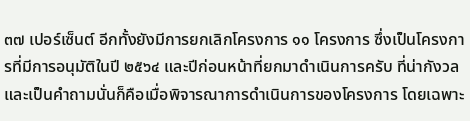๓๗ เปอร์เซ็นต์ อีกทั้งยังมีการยกเลิกโครงการ ๑๑ โครงการ ซึ่งเป็นโครงการที่มีการอนุมัติในปี ๒๕๖๔ และปีก่อนหน้าที่ยกมาดำเนินการครับ ที่น่ากังวล และเป็นคำถามนั่นก็คือเมื่อพิจารณาการดำเนินการของโครงการ โดยเฉพาะ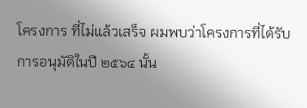โครงการ ที่ไม่แล้วเสร็จ ผมพบว่าโครงการที่ได้รับการอนุมัติในปี ๒๕๖๔ นั้น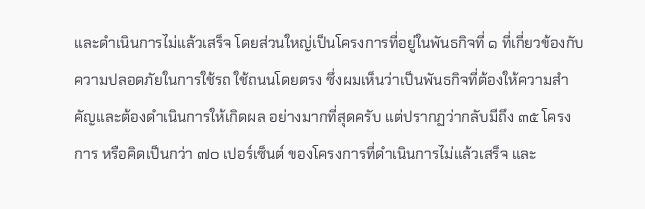และดำเนินการไม่แล้วเสร็จ โดยส่วนใหญ่เป็นโครงการที่อยู่ในพันธกิจที่ ๑ ที่เกี่ยวข้องกับความปลอดภัยในการใช้รถ ใช้ถนนโดยตรง ซึ่งผมเห็นว่าเป็นพันธกิจที่ต้องให้ความสำคัญและต้องดำเนินการให้เกิดผล อย่างมากที่สุดครับ แต่ปรากฏว่ากลับมีถึง ๓๕ โครงการ หรือคิดเป็นกว่า ๗๐ เปอร์เซ็นต์ ของโครงการที่ดำเนินการไม่แล้วเสร็จ และ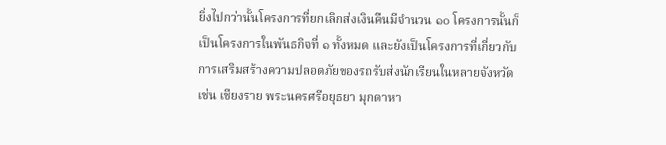ยิ่งไปกว่านั้นโครงการที่ยกเลิกส่งเงินคืนมีจำนวน ๑๐ โครงการนั้นก็เป็นโครงการในพันธกิจที่ ๑ ทั้งหมด และยังเป็นโครงการที่เกี่ยวกับ การเสริมสร้างความปลอดภัยของรถรับส่งนักเรียนในหลายจังหวัด เช่น เชียงราย พระนครศรีอยุธยา มุกดาหา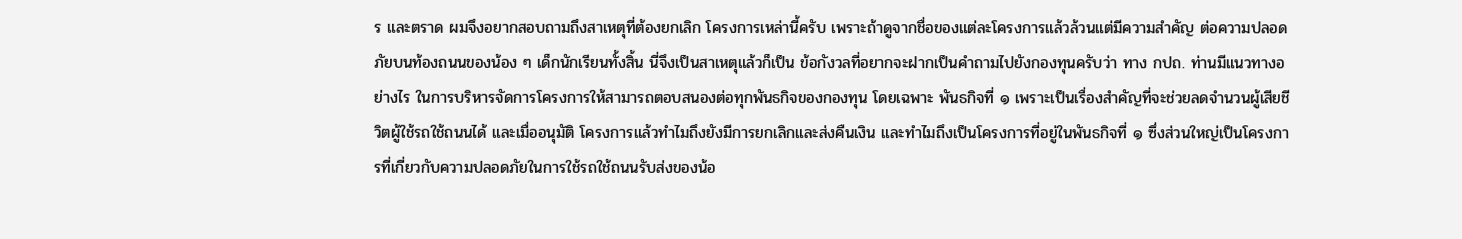ร และตราด ผมจึงอยากสอบถามถึงสาเหตุที่ต้องยกเลิก โครงการเหล่านี้ครับ เพราะถ้าดูจากชื่อของแต่ละโครงการแล้วล้วนแต่มีความสำคัญ ต่อความปลอดภัยบนท้องถนนของน้อง ๆ เด็กนักเรียนทั้งสิ้น นี่จึงเป็นสาเหตุแล้วก็เป็น ข้อกังวลที่อยากจะฝากเป็นคำถามไปยังกองทุนครับว่า ทาง กปถ. ท่านมีแนวทางอย่างไร ในการบริหารจัดการโครงการให้สามารถตอบสนองต่อทุกพันธกิจของกองทุน โดยเฉพาะ พันธกิจที่ ๑ เพราะเป็นเรื่องสำคัญที่จะช่วยลดจำนวนผู้เสียชีวิตผู้ใช้รถใช้ถนนได้ และเมื่ออนุมัติ โครงการแล้วทำไมถึงยังมีการยกเลิกและส่งคืนเงิน และทำไมถึงเป็นโครงการที่อยู่ในพันธกิจที่ ๑ ซึ่งส่วนใหญ่เป็นโครงการที่เกี่ยวกับความปลอดภัยในการใช้รถใช้ถนนรับส่งของน้อ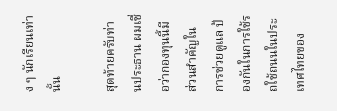ง ๆ นักเรียนเท่านั้น

สุดท้ายครับท่านประธาน ผมเชื่อว่ากองทุนนี้มีส่วนสำคัญในการช่วยดูแล ป้องกันในการใช้รถใช้ถนนในประเทศไทยของ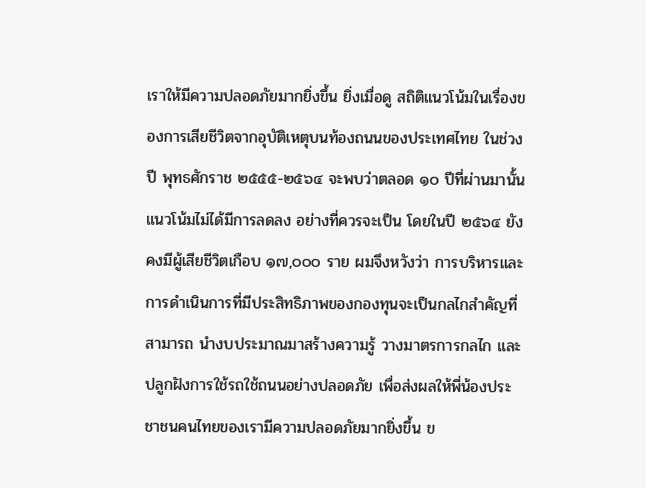เราให้มีความปลอดภัยมากยิ่งขึ้น ยิ่งเมื่อดู สถิติแนวโน้มในเรื่องของการเสียชีวิตจากอุบัติเหตุบนท้องถนนของประเทศไทย ในช่วงปี พุทธศักราช ๒๕๕๕-๒๕๖๔ จะพบว่าตลอด ๑๐ ปีที่ผ่านมานั้นแนวโน้มไม่ได้มีการลดลง อย่างที่ควรจะเป็น โดยในปี ๒๕๖๔ ยังคงมีผู้เสียชีวิตเกือบ ๑๗,๐๐๐ ราย ผมจึงหวังว่า การบริหารและการดำเนินการที่มีประสิทธิภาพของกองทุนจะเป็นกลไกสำคัญที่สามารถ นำงบประมาณมาสร้างความรู้ วางมาตรการกลไก และปลูกฝังการใช้รถใช้ถนนอย่างปลอดภัย เพื่อส่งผลให้พี่น้องประชาชนคนไทยของเรามีความปลอดภัยมากยิ่งขึ้น ข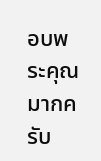อบพระคุณมากครับ